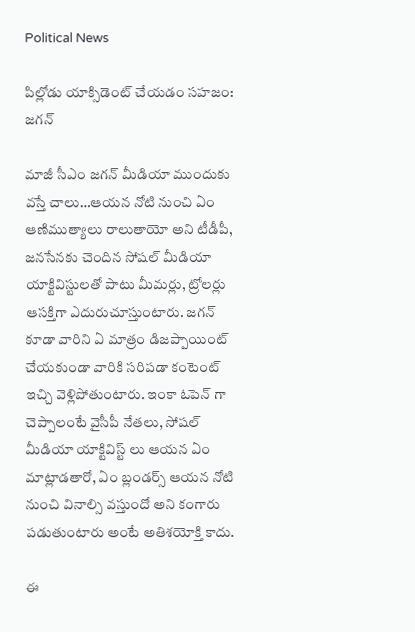Political News

పిల్లోడు యాక్సిడెంట్ చేయడం సహజం: జగన్

మాజీ సీఎం జగన్ మీడియా ముందుకు వస్తే చాలు…ఆయన నోటి నుంచి ఏం ఆణిముత్యాలు రాలుతాయో అని టీడీపీ, జనసేనకు చెందిన సోషల్ మీడియా యాక్టివిస్టులతో పాటు మీమర్లు, ట్రోలర్లు ఆసక్తిగా ఎదురుచూస్తుంటారు. జగన్ కూడా వారిని ఏ మాత్రం డిజప్పాయింట్ చేయకుండా వారికి సరిపడా కంటెంట్ ఇచ్చి వెళ్లిపోతుంటారు. ఇంకా ఓపెన్ గా చెప్పాలంటే వైసీపీ నేతలు, సోషల్ మీడియా యాక్టివిస్ట్ లు ఆయన ఏం మాట్లాడతారో, ఏం బ్లండర్స్ ఆయన నోటి నుంచి వినాల్సి వస్తుందో అని కంగారు పడుతుంటారు అంటే అతిశయోక్తి కాదు.

ఈ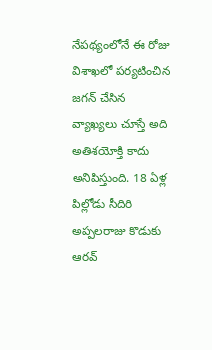నేపథ్యంలోనే ఈ రోజు విశాఖలో పర్యటించిన జగన్ చేసిన వ్యాఖ్యలు చూస్తే అది అతిశయోక్తి కాదు అనిపిస్తుంది. 18 ఏళ్ల పిల్లోడు సీదిరి అప్పలరాజు కొడుకు ఆరవ్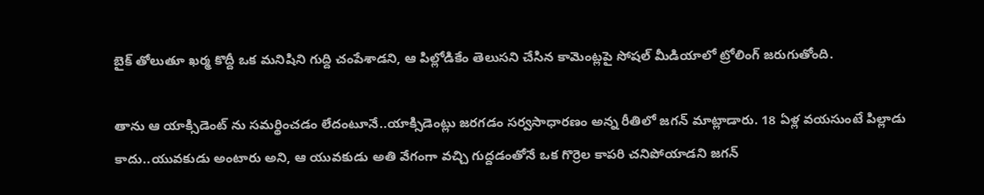బైక్ తోలుతూ ఖర్మ కొద్దీ ఒక మనిషిని గుద్ది చంపేశాడని, ఆ పిల్లోడికేం తెలుసని చేసిన కామెంట్లపై సోషల్ మీడియాలో ట్రోలింగ్ జరుగుతోంది.

తాను ఆ యాక్సిడెంట్ ను సమర్థించడం లేదంటూనే..యాక్సిడెంట్లు జరగడం సర్వసాధారణం అన్న రీతిలో జగన్ మాట్లాడారు. 18 ఏళ్ల వయసుంటే పిల్లాడు కాదు..యువకుడు అంటారు అని, ఆ యువకుడు అతి వేగంగా వచ్చి గుద్దడంతోనే ఒక గొర్రెల కాపరి చనిపోయాడని జగన్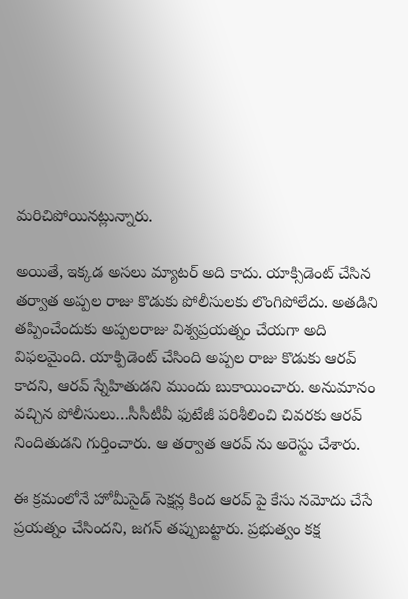మరిచిపోయినట్లున్నారు.

అయితే, ఇక్కడ అసలు మ్యాటర్ అది కాదు. యాక్సిడెంట్ చేసిన తర్వాత అప్పల రాజు కొడుకు పోలీసులకు లొంగిపోలేదు. అతడిని తప్పించేందుకు అప్పలరాజు విశ్వప్రయత్నం చేయగా అది విఫలమైంది. యాక్పిడెంట్ చేసింది అప్పల రాజు కొడుకు ఆరవ్ కాదని, ఆరవ్ స్నేహితుడని ముందు బుకాయించారు. అనుమానం వచ్చిన పోలీసులు…సీసీటీవీ ఫుటేజీ పరిశీలించి చివరకు ఆరవ్ నిందితుడని గుర్తించారు. ఆ తర్వాత ఆరవ్ ను అరెస్టు చేశారు.

ఈ క్రమంలోనే హోమీసైడ్ సెక్షన్ల కింద ఆరవ్ పై కేసు నమోదు చేసే ప్రయత్నం చేసిందని, జగన్ తప్పుబట్టారు. ప్రభుత్వం కక్ష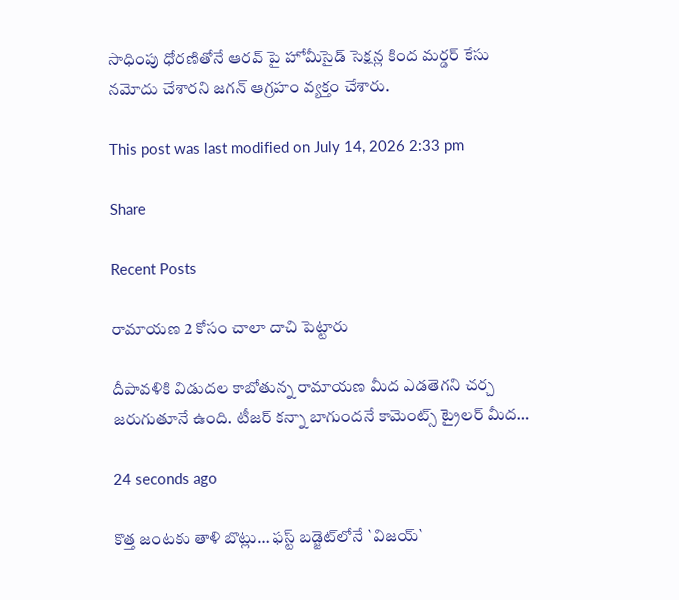సాధింపు ధోరణితోనే ఆరవ్ పై హోమీసైడ్ సెక్షన్ల కింద మర్డర్ కేసు నమోదు చేశారని జగన్ ఆగ్రహం వ్యక్తం చేశారు.

This post was last modified on July 14, 2026 2:33 pm

Share

Recent Posts

రామాయణ 2 కోసం చాలా దాచి పెట్టారు

దీపావళికి విడుదల కాబోతున్న రామాయణ మీద ఎడతెగని చర్చ జరుగుతూనే ఉంది. టీజర్ కన్నా బాగుందనే కామెంట్స్ ట్రైలర్ మీద…

24 seconds ago

కొత్త జంట‌కు తాళి బొట్లు… ఫ‌స్ట్ బ‌డ్జెట్‌లోనే `విజ‌య్`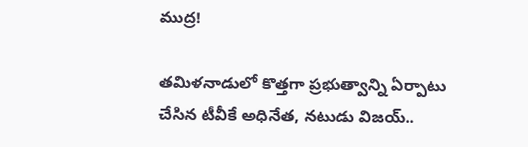ముద్ర‌!

త‌మిళ‌నాడులో కొత్త‌గా ప్ర‌భుత్వాన్ని ఏర్పాటు చేసిన టీవీకే అధినేత‌, న‌టుడు విజ‌య్..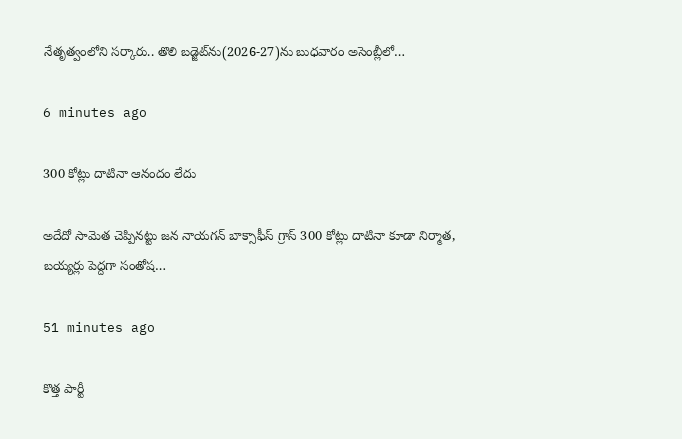నేతృత్వంలోని స‌ర్కారు.. తొలి బ‌డ్జెట్‌ను(2026-27)ను బుధ‌వారం అసెంబ్లీలో…

6 minutes ago

300 కోట్లు దాటినా ఆనందం లేదు

అదేదో సామెత చెప్పినట్టు జన నాయగన్ బాక్సాఫీస్ గ్రాస్ 300 కోట్లు దాటినా కూడా నిర్మాత, బయ్యర్లు పెద్దగా సంతోష…

51 minutes ago

కొత్త పార్టీ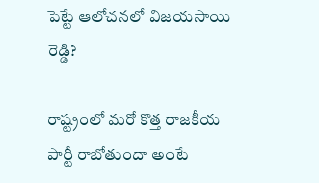పెట్టే ఆలోచనలో విజయసాయి రెడ్డి?

రాష్ట్రంలో మరో కొత్త రాజకీయ పార్టీ రాబోతుందా అంటే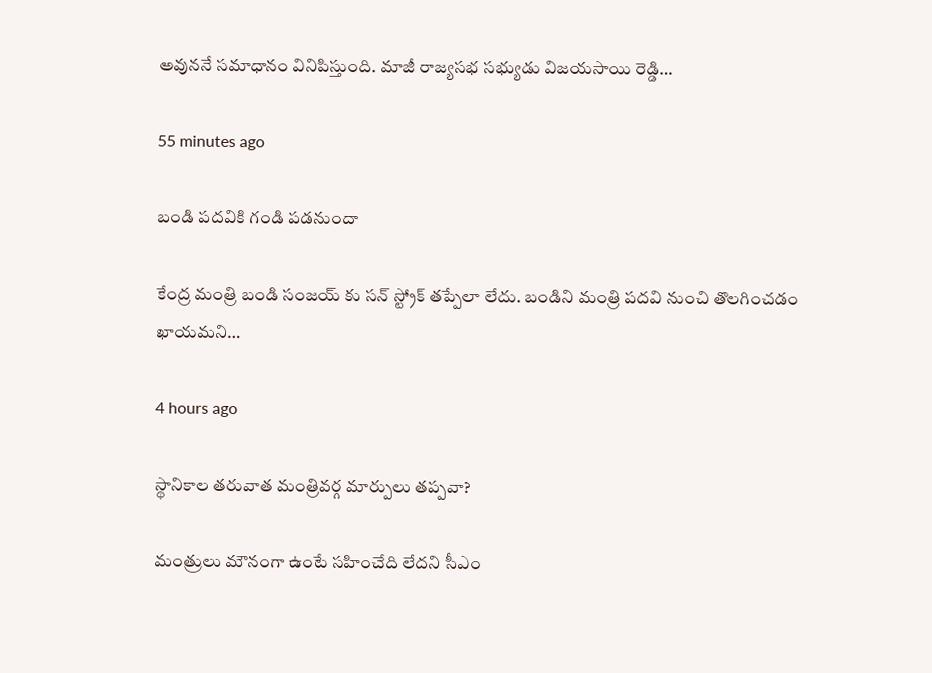అవుననే సమాధానం వినిపిస్తుంది. మాజీ రాజ్యసభ సభ్యుడు విజయసాయి రెడ్డి…

55 minutes ago

బండి పదవికి గండి పడనుందా

కేంద్ర మంత్రి బండి సంజయ్ కు సన్ స్ట్రోక్ తప్పేలా లేదు. బండిని మంత్రి పదవి నుంచి తొలగించడం ఖాయమని…

4 hours ago

స్థానికాల తరువాత మంత్రివర్గ మార్పులు తప్పవా?

మంత్రులు మౌనంగా ఉంటే స‌హించేది లేద‌ని సీఎం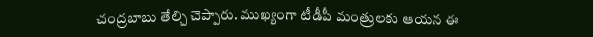చంద్ర‌బాబు తేల్చి చెప్పారు. ముఖ్యంగా టీడీపీ మంత్రుల‌కు ఆయ‌న ఈ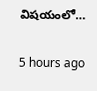విష‌యంలో…

5 hours ago